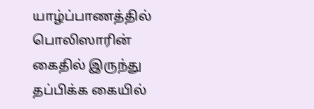யாழ்ப்பாணத்தில் பொலிஸாரின் கைதில் இருந்து தப்பிக்க கையில்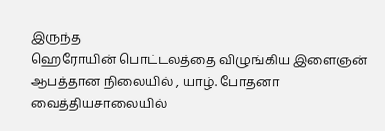இருந்த
ஹெரோயின் பொட்டலத்தை விழுங்கிய இளைஞன் ஆபத்தான நிலையில் , யாழ். போதனா வைத்தியசாலையில்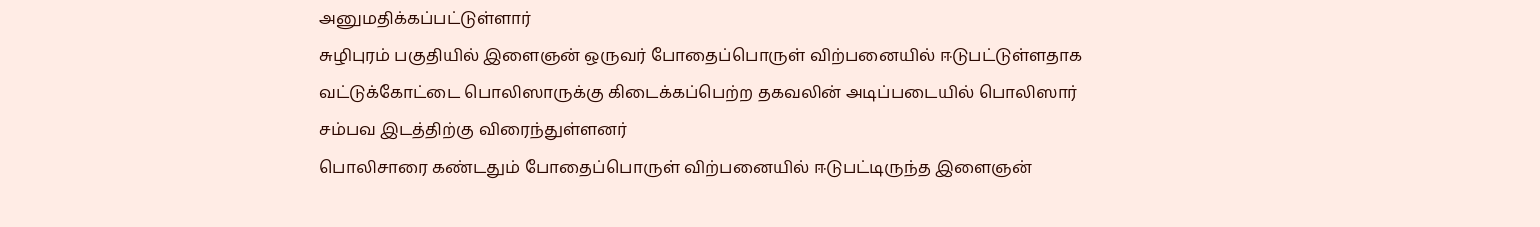அனுமதிக்கப்பட்டுள்ளார்
சுழிபுரம் பகுதியில் இளைஞன் ஒருவர் போதைப்பொருள் விற்பனையில் ஈடுபட்டுள்ளதாக வட்டுக்கோட்டை பொலிஸாருக்கு கிடைக்கப்பெற்ற தகவலின் அடிப்படையில் பொலிஸார் சம்பவ இடத்திற்கு விரைந்துள்ளனர்
பொலிசாரை கண்டதும் போதைப்பொருள் விற்பனையில் ஈடுபட்டிருந்த இளைஞன்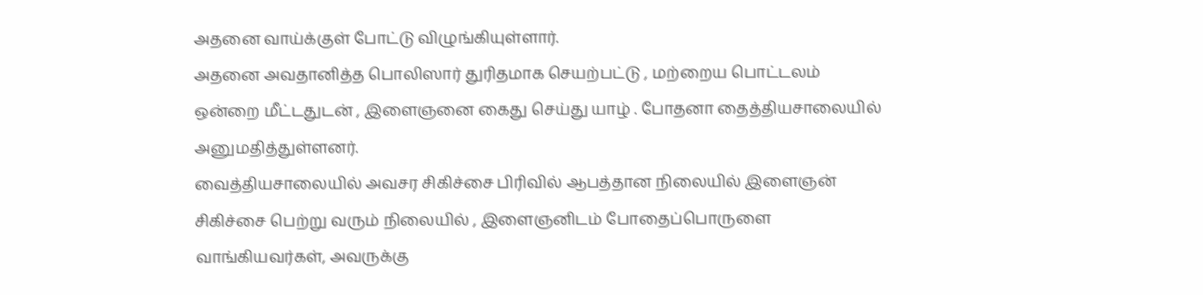அதனை வாய்க்குள் போட்டு விழுங்கியுள்ளார்.
அதனை அவதானித்த பொலிஸார் துரிதமாக செயற்பட்டு , மற்றைய பொட்டலம் ஒன்றை மீட்டதுடன் , இளைஞனை கைது செய்து யாழ் . போதனா தைத்தியசாலையில் அனுமதித்துள்ளனர்.
வைத்தியசாலையில் அவசர சிகிச்சை பிரிவில் ஆபத்தான நிலையில் இளைஞன் சிகிச்சை பெற்று வரும் நிலையில் , இளைஞனிடம் போதைப்பொருளை வாங்கியவர்கள், அவருக்கு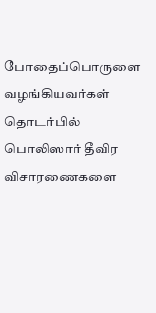போதைப்பொருளை வழங்கியவர்கள் தொடர்பில் பொலிஸார் தீவிர விசாரணைகளை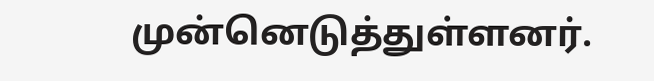முன்னெடுத்துள்ளனர்.